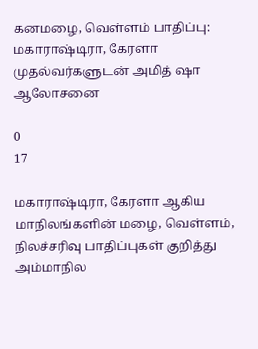கனமழை, வெள்ளம் பாதிப்பு: மகாராஷ்டிரா, கேரளா முதல்வர்களுடன் அமித் ஷா ஆலோசனை

0
17

மகாராஷ்டிரா, கேரளா ஆகிய மாநிலங்களின் மழை, வெள்ளம், நிலச்சரிவு பாதிப்புகள் குறித்து அம்மாநில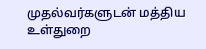முதல்வர்களுடன் மத்திய உள்துறை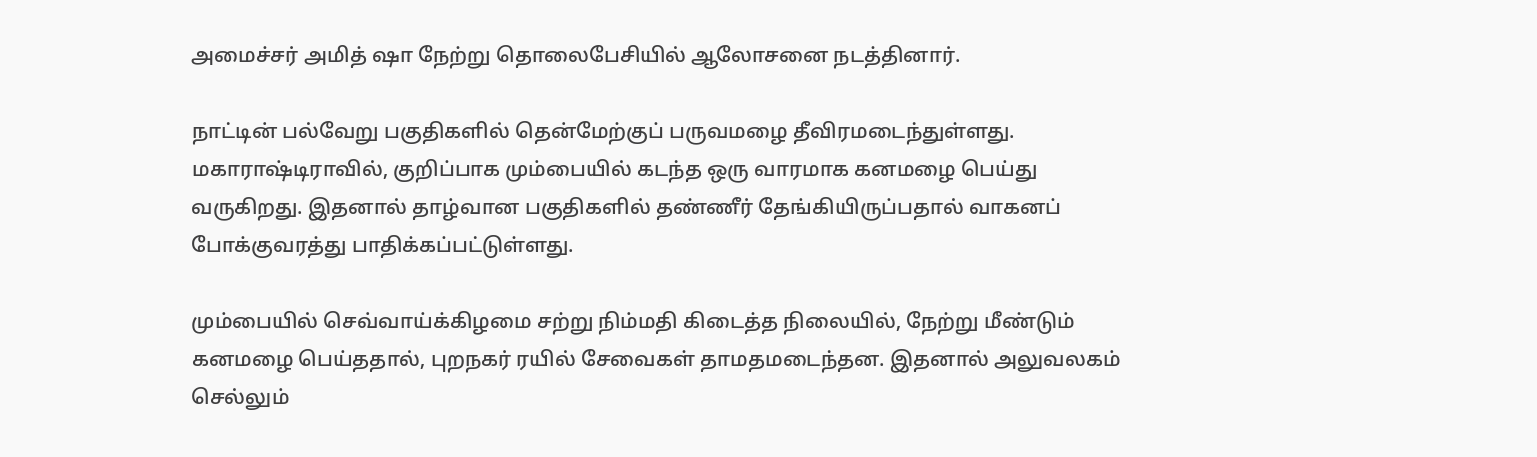அமைச்சர் அமித் ஷா நேற்று தொலைபேசியில் ஆலோசனை நடத்தினார்.

நாட்டின் பல்வேறு பகுதிகளில் தென்மேற்குப் பருவமழை தீவிரமடைந்துள்ளது. மகாராஷ்டிராவில், குறிப்பாக மும்பையில் கடந்த ஒரு வாரமாக கனமழை பெய்து வருகிறது. இதனால் தாழ்வான பகுதிகளில் தண்ணீர் தேங்கியிருப்பதால் வாகனப் போக்குவரத்து பாதிக்கப்பட்டுள்ளது.

மும்பையில் செவ்வாய்க்கிழமை சற்று நிம்மதி கிடைத்த நிலையில், நேற்று மீண்டும் கனமழை பெய்ததால், புறநகர் ரயில் சேவைகள் தாமதமடைந்தன. இதனால் அலுவலகம் செல்லும்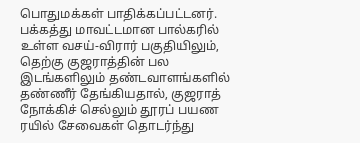பொதுமக்கள் பாதிக்கப்பட்டனர். பக்கத்து மாவட்டமான பால்கரில் உள்ள வசய்-விரார் பகுதியிலும், தெற்கு குஜராத்தின் பல இடங்களிலும் தண்டவாளங்களில் தண்ணீர் தேங்கியதால், குஜராத் நோக்கிச் செல்லும் தூரப் பயண ரயில் சேவைகள் தொடர்ந்து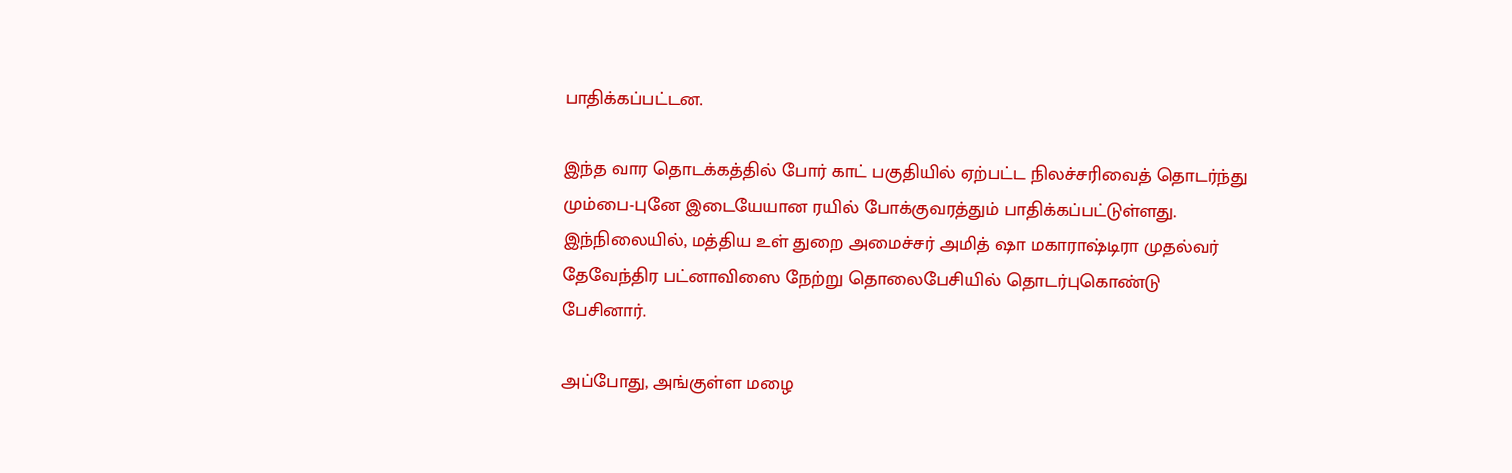பாதிக்கப்பட்டன.

இந்த வார தொடக்கத்தில் போர் காட் பகுதியில் ஏற்பட்ட நிலச்சரிவைத் தொடர்ந்து மும்பை-புனே இடையேயான ரயில் போக்குவரத்தும் பாதிக்கப்பட்டுள்ளது. இந்நிலையில், மத்திய உள் துறை அமைச்சர் அமித் ஷா மகாராஷ்டிரா முதல்வர் தேவேந்திர பட்னாவிஸை நேற்று தொலைபேசியில் தொடர்புகொண்டு பேசினார்.

அப்போது, அங்குள்ள மழை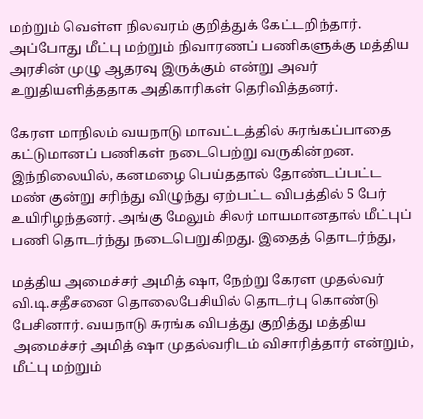மற்றும் வெள்ள நிலவரம் குறித்துக் கேட்டறிந்தார். அப்போது மீட்பு மற்றும் நிவாரணப் பணிகளுக்கு மத்திய அரசின் முழு ஆதரவு இருக்கும் என்று அவர் உறுதியளித்ததாக அதிகாரிகள் தெரிவித்தனர்.

கேரள மாநிலம் வயநாடு மாவட்டத்தில் சுரங்கப்பாதை கட்டுமானப் பணிகள் நடைபெற்று வருகின்றன. இந்நிலையில், கனமழை பெய்ததால் தோண்டப்பட்ட மண் குன்று சரிந்து விழுந்து ஏற்பட்ட விபத்தில் 5 பேர் உயிரிழந்தனர். அங்கு மேலும் சிலர் மாயமானதால் மீட்புப் பணி தொடர்ந்து நடைபெறுகிறது. இதைத் தொடர்ந்து,

மத்திய அமைச்சர் அமித் ஷா, நேற்று கேரள முதல்வர் வி.டி.சதீசனை தொலைபேசியில் தொடர்பு கொண்டு பேசினார். வயநாடு சுரங்க விபத்து குறித்து மத்திய அமைச்சர் அமித் ஷா முதல்வரிடம் விசாரித்தார் என்றும், மீட்பு மற்றும்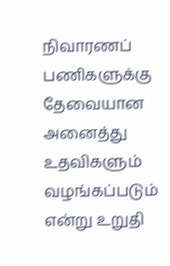நிவாரணப் பணிகளுக்கு தேவையான அனைத்து உதவிகளும் வழங்கப்படும் என்று உறுதி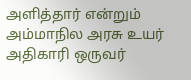அளித்தார் என்றும் அம்மாநில அரசு உயர் அதிகாரி ஒருவர்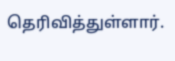தெரிவித்துள்ளார்.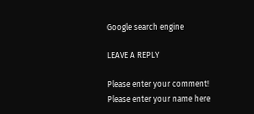Google search engine

LEAVE A REPLY

Please enter your comment!
Please enter your name here